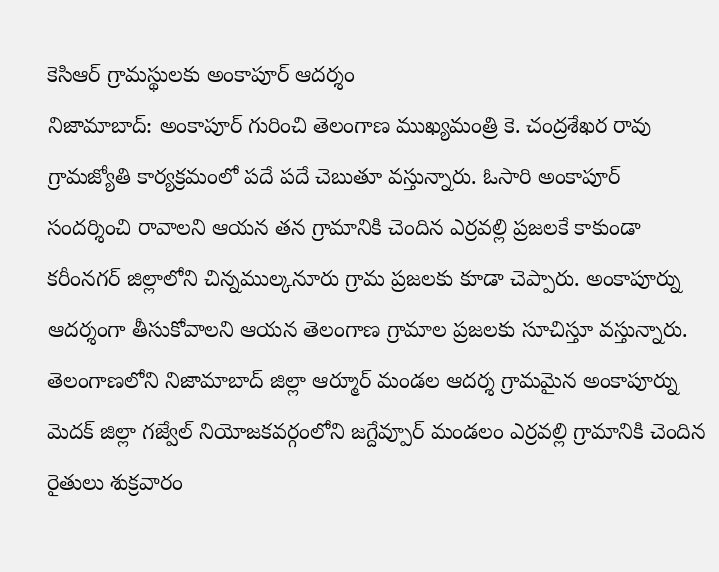కెసిఆర్ గ్రామస్థులకు అంకాపూర్ ఆదర్శం
నిజామాబాద్: అంకాపూర్ గురించి తెలంగాణ ముఖ్యమంత్రి కె. చంద్రశేఖర రావు గ్రామజ్యోతి కార్యక్రమంలో పదే పదే చెబుతూ వస్తున్నారు. ఓసారి అంకాపూర్ సందర్శించి రావాలని ఆయన తన గ్రామానికి చెందిన ఎర్రవల్లి ప్రజలకే కాకుండా కరీంనగర్ జిల్లాలోని చిన్నముల్కనూరు గ్రామ ప్రజలకు కూడా చెప్పారు. అంకాపూర్ను ఆదర్శంగా తీసుకోవాలని ఆయన తెలంగాణ గ్రామాల ప్రజలకు సూచిస్తూ వస్తున్నారు.
తెలంగాణలోని నిజామాబాద్ జిల్లా ఆర్మూర్ మండల ఆదర్శ గ్రామమైన అంకాపూర్ను మెదక్ జిల్లా గజ్వేల్ నియోజకవర్గంలోని జగ్దేవ్పూర్ మండలం ఎర్రవల్లి గ్రామానికి చెందిన రైతులు శుక్రవారం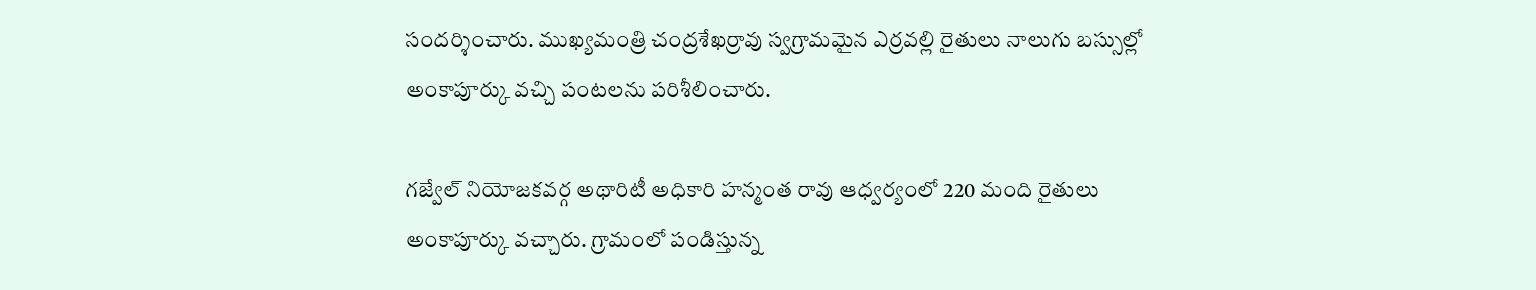సందర్శించారు. ముఖ్యమంత్రి చంద్రశేఖర్రావు స్వగ్రామమైన ఎర్రవల్లి రైతులు నాలుగు బస్సుల్లో అంకాపూర్కు వచ్చి పంటలను పరిశీలించారు.

గజ్వేల్ నియోజకవర్గ అథారిటీ అధికారి హన్మంత రావు ఆధ్వర్యంలో 220 మంది రైతులు అంకాపూర్కు వచ్చారు. గ్రామంలో పండిస్తున్న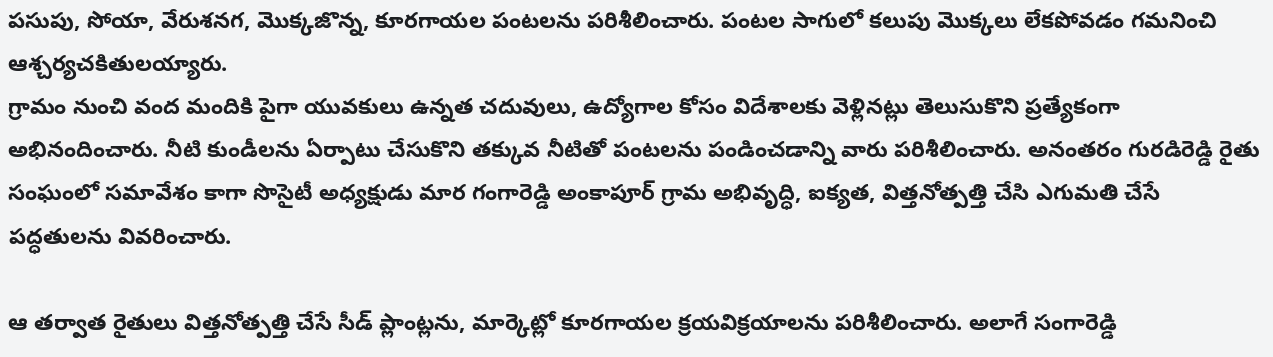పసుపు, సోయా, వేరుశనగ, మొక్కజొన్న, కూరగాయల పంటలను పరిశీలించారు. పంటల సాగులో కలుపు మొక్కలు లేకపోవడం గమనించి ఆశ్చర్యచకితులయ్యారు.
గ్రామం నుంచి వంద మందికి పైగా యువకులు ఉన్నత చదువులు, ఉద్యోగాల కోసం విదేశాలకు వెళ్లినట్లు తెలుసుకొని ప్రత్యేకంగా అభినందించారు. నీటి కుండీలను ఏర్పాటు చేసుకొని తక్కువ నీటితో పంటలను పండించడాన్ని వారు పరిశీలించారు. అనంతరం గురడిరెడ్డి రైతు సంఘంలో సమావేశం కాగా సొసైటీ అధ్యక్షుడు మార గంగారెడ్డి అంకాపూర్ గ్రామ అభివృద్ధి, ఐక్యత, విత్తనోత్పత్తి చేసి ఎగుమతి చేసే పద్ధతులను వివరించారు.

ఆ తర్వాత రైతులు విత్తనోత్పత్తి చేసే సీడ్ ప్లాంట్లను, మార్కెట్లో కూరగాయల క్రయవిక్రయాలను పరిశీలించారు. అలాగే సంగారెడ్డి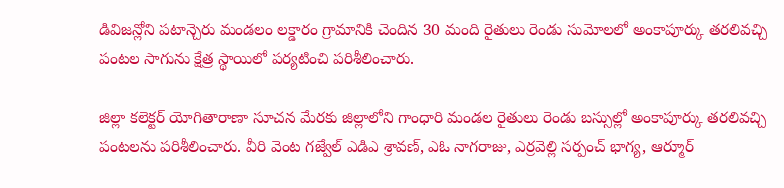డివిజన్లోని పటాన్చెరు మండలం లక్డారం గ్రామానికి చెందిన 30 మంది రైతులు రెండు సుమోలలో అంకాపూర్కు తరలివచ్చి పంటల సాగును క్షేత్ర స్థాయిలో పర్యటించి పరిశీలించారు.

జిల్లా కలెక్టర్ యోగితారాణా సూచన మేరకు జిల్లాలోని గాంధారి మండల రైతులు రెండు బస్సుల్లో అంకాపూర్కు తరలివచ్చి పంటలను పరిశీలించారు. వీరి వెంట గజ్వేల్ ఎడిఎ శ్రావణ్, ఎఓ నాగరాజు, ఎర్రవెల్లి సర్పంచ్ భాగ్య, ఆర్మూర్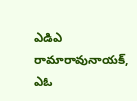ఎడిఎ రామారావునాయక్, ఎఓ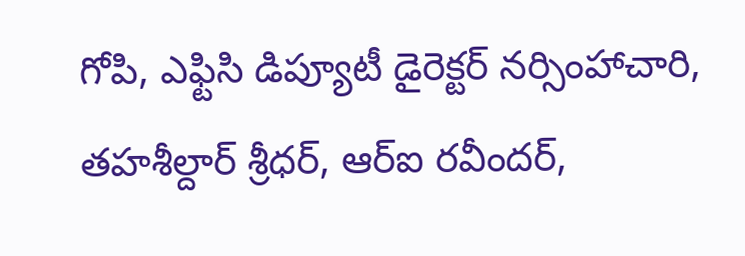గోపి, ఎఫ్టిసి డిప్యూటీ డైరెక్టర్ నర్సింహాచారి, తహశీల్దార్ శ్రీధర్, ఆర్ఐ రవీందర్,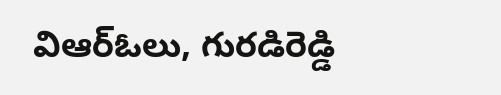విఆర్ఓలు, గురడిరెడ్డి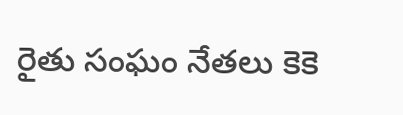రైతు సంఘం నేతలు కెకె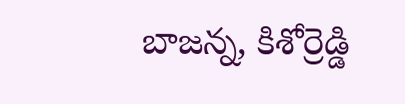బాజన్న, కిశోర్రెడ్డి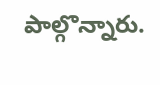పాల్గొన్నారు.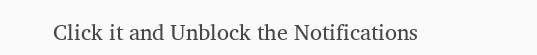Click it and Unblock the Notifications